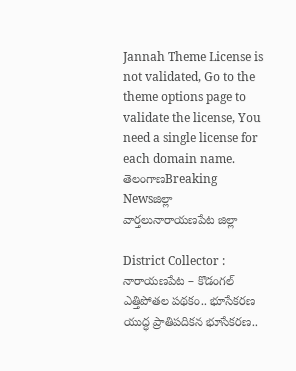Jannah Theme License is not validated, Go to the theme options page to validate the license, You need a single license for each domain name.
తెలంగాణBreaking Newsజిల్లా వార్తలునారాయణపేట జిల్లా

District Collector : నారాయణపేట – కొడంగల్ ఎత్తిపోతల పథకం.. భూసేకరణ యుద్ధ ప్రాతిపదికన భూసేకరణ..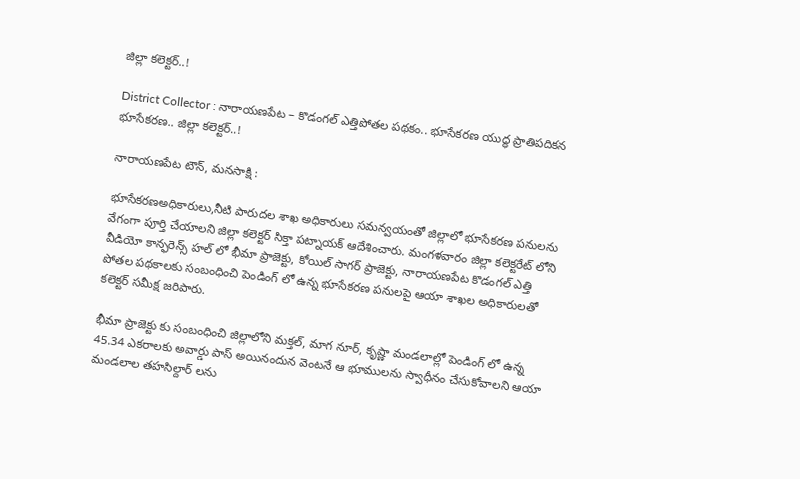జిల్లా కలెక్టర్..!

District Collector : నారాయణపేట – కొడంగల్ ఎత్తిపోతల పథకం.. భూసేకరణ యుద్ధ ప్రాతిపదికన భూసేకరణ.. జిల్లా కలెక్టర్..!

నారాయణపేట టౌన్, మనసాక్షి :

భూసేకరణఅధికారులు,నీటి పారుదల శాఖ అధికారులు సమన్వయంతో జిల్లాలో భూసేకరణ పనులను వేగంగా పూర్తి చేయాలని జిల్లా కలెక్టర్ సిక్తా పట్నాయక్ ఆదేశించారు. మంగళవారం జిల్లా కలెక్టరేట్ లోని వీడియో కాన్ఫరెన్స్ హల్ లో భీమా ప్రాజెక్టు, కోయిల్ సాగర్ ప్రాజెక్టు, నారాయణపేట కొడంగల్ ఎత్తి పోతల పథకాలకు సంబంధించి పెండింగ్ లో ఉన్న భూసేకరణ పనులపై ఆయా శాఖల అధికారులతో కలెక్టర్ సమీక్ష జరిపారు.

భీమా ప్రాజెక్టు కు సంబంధించి జిల్లాలోని మక్తల్, మాగ నూర్, కృష్ణా మండలాల్లో పెండింగ్ లో ఉన్న 45.34 ఎకరాలకు అవార్డు పాస్ అయినందున వెంటనే ఆ భూములను స్వాధీనం చేసుకోవాలని ఆయా మండలాల తహసిల్దార్ లను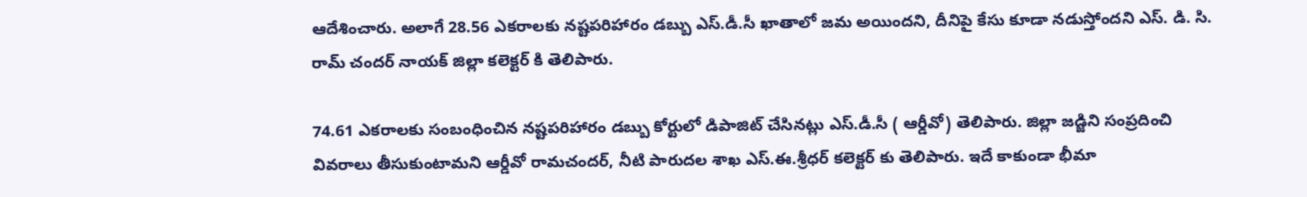ఆదేశించారు. అలాగే 28.56 ఎకరాలకు నష్టపరిహారం డబ్బు ఎస్.డీ.సీ ఖాతాలో జమ అయిందని, దీనిపై కేసు కూడా నడుస్తోందని ఎస్. డి. సి. రామ్ చందర్ నాయక్ జిల్లా కలెక్టర్ కి తెలిపారు.

74.61 ఎకరాలకు సంబంధించిన నష్టపరిహారం డబ్బు కోర్టులో డిపాజిట్ చేసినట్లు ఎస్.డీ.సీ ( ఆర్డీవో) తెలిపారు. జిల్లా జడ్జిని సంప్రదించి వివరాలు తీసుకుంటామని ఆర్డీవో రామచందర్, నీటి పారుదల శాఖ ఎస్.ఈ.శ్రీధర్ కలెక్టర్ కు తెలిపారు. ఇదే కాకుండా భీమా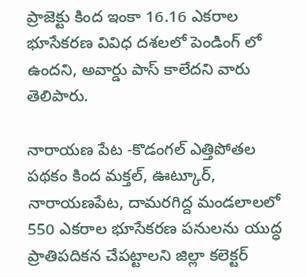ప్రాజెక్టు కింద ఇంకా 16.16 ఎకరాల భూసేకరణ వివిధ దశలలో పెండింగ్ లో ఉందని, అవార్డు పాస్ కాలేదని వారు తెలిపారు.

నారాయణ పేట -కొడంగల్ ఎత్తిపోతల పథకం కింద మక్తల్, ఊట్కూర్, నారాయణపేట, దామరగిద్ద మండలాలలో 550 ఎకరాల భూసేకరణ పనులను యుద్ధ ప్రాతిపదికన చేపట్టాలని జిల్లా కలెక్టర్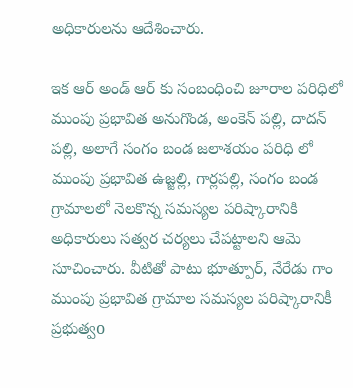అధికారులను ఆదేశించారు.

ఇక ఆర్ అండ్ ఆర్ కు సంబంధించి జూరాల పరిధిలో ముంపు ప్రభావిత అనుగొండ, అంకెన్ పల్లి, దాదన్ పల్లి, అలాగే సంగం బండ జలాశయం పరిధి లో ముంపు ప్రభావిత ఉజ్జల్లి, గార్లపల్లి, సంగం బండ గ్రామాలలో నెలకొన్న సమస్యల పరిష్కారానికి అధికారులు సత్వర చర్యలు చేపట్టాలని ఆమె సూచించారు. వీటితో పాటు భూత్పూర్, నేరేడు గాం ముంపు ప్రభావిత గ్రామాల సమస్యల పరిష్కారానికీ ప్రభుత్వo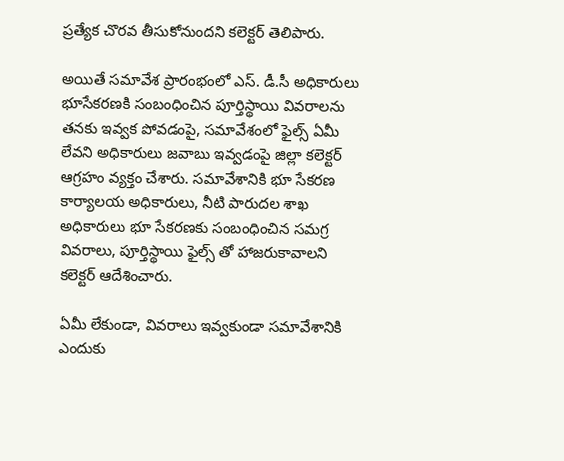ప్రత్యేక చొరవ తీసుకోనుందని కలెక్టర్ తెలిపారు.

అయితే సమావేశ ప్రారంభంలో ఎస్. డీ.సీ అధికారులు భూసేకరణకి సంబంధించిన పూర్తిస్థాయి వివరాలను తనకు ఇవ్వక పోవడంపై, సమావేశంలో ఫైల్స్ ఏమీ లేవని అధికారులు జవాబు ఇవ్వడంపై జిల్లా కలెక్టర్ ఆగ్రహం వ్యక్తం చేశారు. సమావేశానికి భూ సేకరణ కార్యాలయ అధికారులు, నీటి పారుదల శాఖ అధికారులు భూ సేకరణకు సంబంధించిన సమగ్ర వివరాలు, పూర్తిస్థాయి ఫైల్స్ తో హాజరుకావాలని కలెక్టర్ ఆదేశించారు.

ఏమీ లేకుండా, వివరాలు ఇవ్వకుండా సమావేశానికి ఎందుకు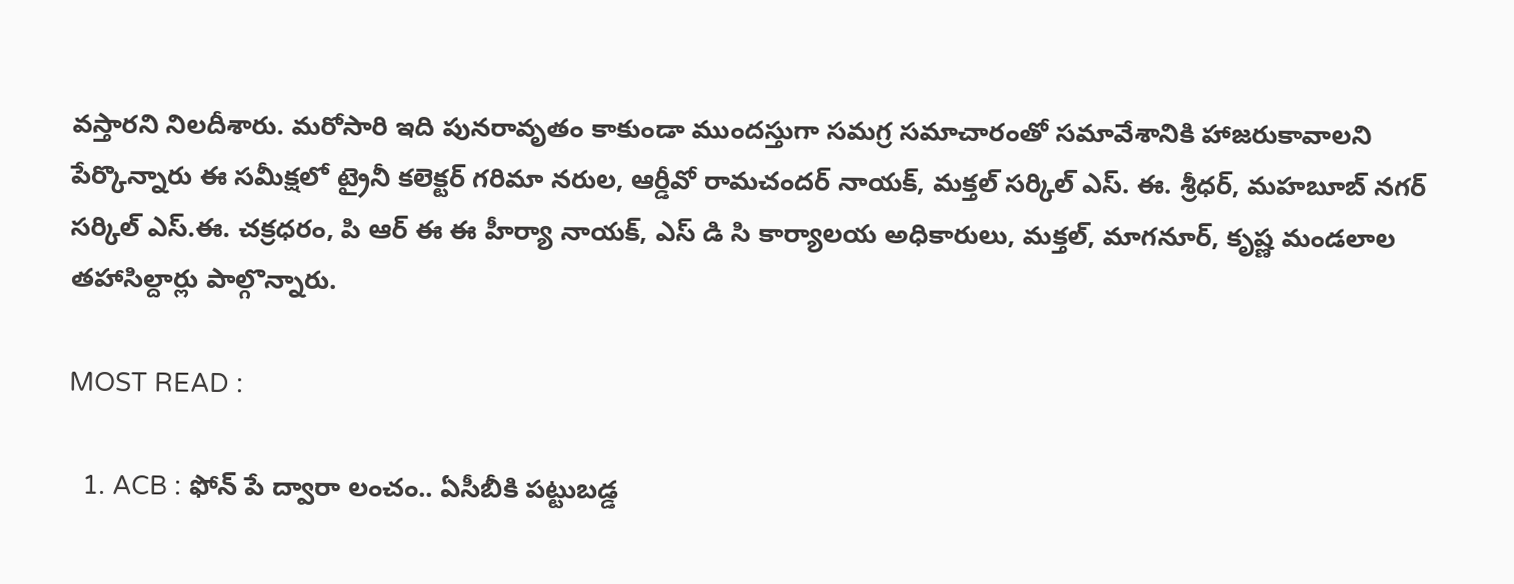వస్తారని నిలదీశారు. మరోసారి ఇది పునరావృతం కాకుండా ముందస్తుగా సమగ్ర సమాచారంతో సమావేశానికి హాజరుకావాలని పేర్కొన్నారు ఈ సమీక్షలో ట్రైనీ కలెక్టర్ గరిమా నరుల, ఆర్డీవో రామచందర్ నాయక్, మక్తల్ సర్కిల్ ఎస్. ఈ. శ్రీధర్, మహబూబ్ నగర్ సర్కిల్ ఎస్.ఈ. చక్రధరం, పి ఆర్ ఈ ఈ హీర్యా నాయక్, ఎస్ డి సి కార్యాలయ అధికారులు, మక్తల్, మాగనూర్, కృష్ణ మండలాల తహాసిల్దార్లు పాల్గొన్నారు.

MOST READ :

  1. ACB : ఫోన్ పే ద్వారా లంచం.. ఏసీబీకి పట్టుబడ్డ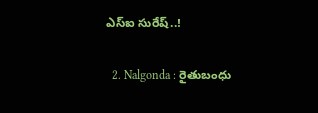ఎస్ఐ సురేష్..!

  2. Nalgonda : రైతుబంధు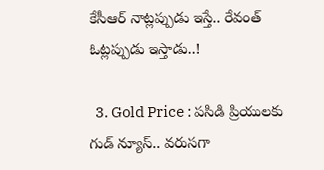కేసీఆర్ నాట్లప్పుడు ఇస్తే.. రేవంత్ ఓట్లప్పుడు ఇస్తాడు..!

  3. Gold Price : పసిడి ప్రియులకు గుడ్ న్యూస్.. వరుసగా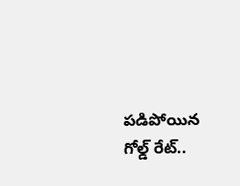పడిపోయిన గోల్డ్ రేట్..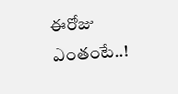ఈరోజు ఎంతంటే..!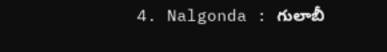4. Nalgonda : గులాబీ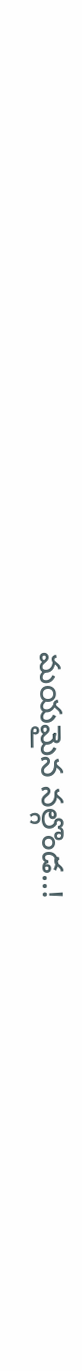మయమైన నల్గొండ..!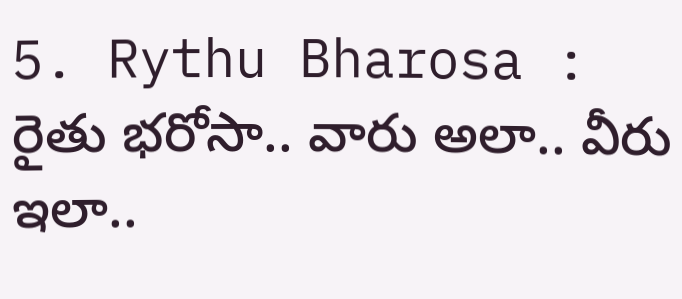5. Rythu Bharosa : రైతు భరోసా.. వారు అలా.. వీరు ఇలా..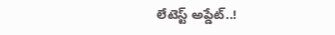లేటెస్ట్ అప్డేట్..!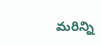మరిన్ని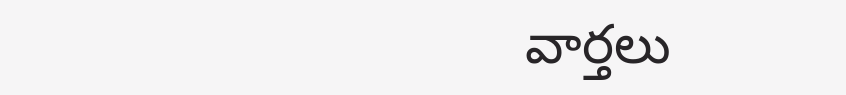వార్తలు